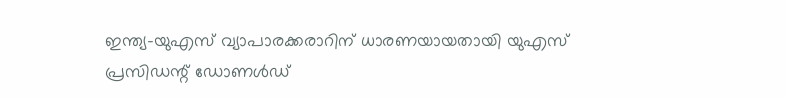ഇന്ത്യ-യുഎസ് വ്യാപാരക്കരാറിന് ധാരണയായതായി യുഎസ് പ്രസിഡന്റ് ഡോണൾഡ്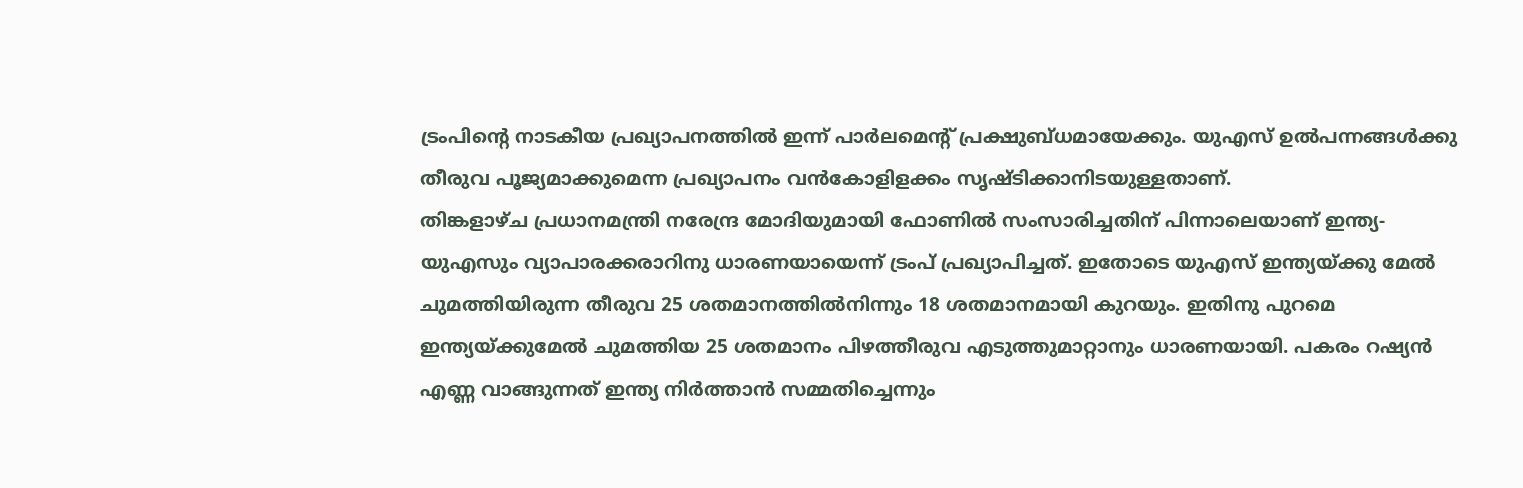ട്രംപിന്റെ നാടകീയ പ്രഖ്യാപനത്തിൽ ഇന്ന് പാർലമെന്റ് പ്രക്ഷുബ്ധമായേക്കും. യുഎസ് ഉൽപന്നങ്ങൾക്കു തീരുവ പൂജ്യമാക്കുമെന്ന പ്രഖ്യാപനം വൻകോളിളക്കം സൃഷ്ടിക്കാനിടയുള്ളതാണ്.
തിങ്കളാഴ്ച പ്രധാനമന്ത്രി നരേന്ദ്ര മോദിയുമായി ഫോണിൽ സംസാരിച്ചതിന് പിന്നാലെയാണ് ഇന്ത്യ-യുഎസും വ്യാപാരക്കരാറിനു ധാരണയായെന്ന് ട്രംപ് പ്രഖ്യാപിച്ചത്. ഇതോടെ യുഎസ് ഇന്ത്യയ്ക്കു മേൽ ചുമത്തിയിരുന്ന തീരുവ 25 ശതമാനത്തിൽനിന്നും 18 ശതമാനമായി കുറയും. ഇതിനു പുറമെ ഇന്ത്യയ്ക്കുമേൽ ചുമത്തിയ 25 ശതമാനം പിഴത്തീരുവ എടുത്തുമാറ്റാനും ധാരണയായി. പകരം റഷ്യൻ എണ്ണ വാങ്ങുന്നത് ഇന്ത്യ നിർത്താൻ സമ്മതിച്ചെന്നും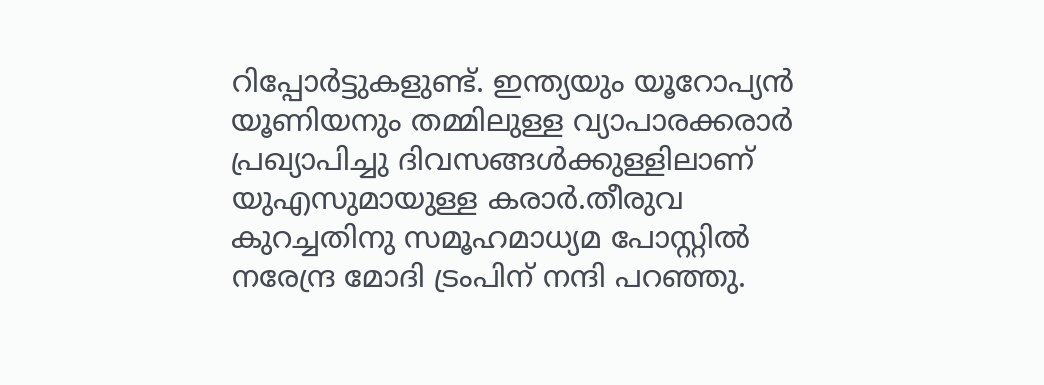റിപ്പോർട്ടുകളുണ്ട്. ഇന്ത്യയും യൂറോപ്യൻ യൂണിയനും തമ്മിലുള്ള വ്യാപാരക്കരാർ പ്രഖ്യാപിച്ചു ദിവസങ്ങൾക്കുള്ളിലാണ് യുഎസുമായുള്ള കരാർ.തീരുവ കുറച്ചതിനു സമൂഹമാധ്യമ പോസ്റ്റിൽ നരേന്ദ്ര മോദി ട്രംപിന് നന്ദി പറഞ്ഞു.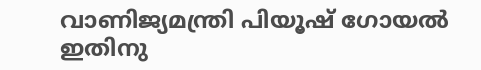വാണിജ്യമന്ത്രി പിയൂഷ് ഗോയൽ ഇതിനു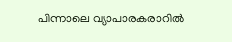പിന്നാലെ വ്യാപാരകരാറിൽ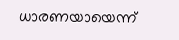ധാരണയായെന്ന്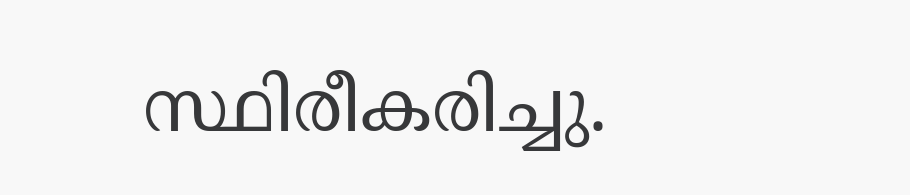സ്ഥിരീകരിച്ചു.